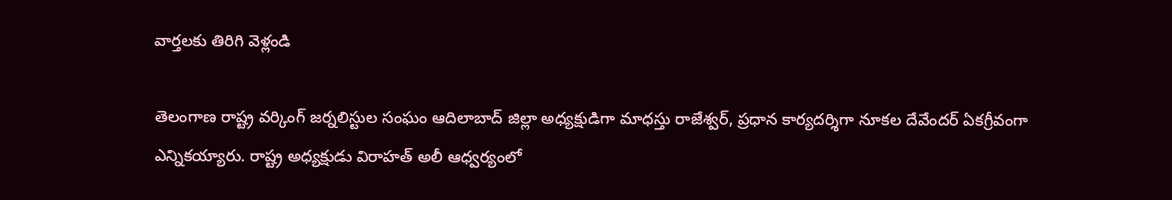వార్తలకు తిరిగి వెళ్లండి

తెలంగాణ రాష్ట్ర వర్కింగ్ జర్నలిస్టుల సంఘం ఆదిలాబాద్ జిల్లా అధ్యక్షుడిగా మాధస్తు రాజేశ్వర్, ప్రధాన కార్యదర్శిగా నూకల దేవేందర్ ఏకగ్రీవంగా ఎన్నికయ్యారు. రాష్ట్ర అధ్యక్షుడు విరాహత్ అలీ ఆధ్వర్యంలో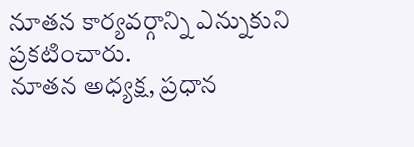నూతన కార్యవర్గాన్ని ఎన్నుకుని ప్రకటించారు.
నూతన అధ్యక్ష, ప్రధాన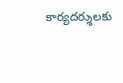కార్యదర్శులకు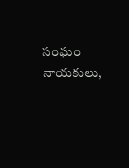సంఘం నాయకులు,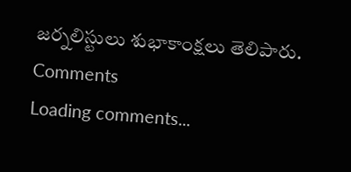జర్నలిస్టులు శుభాకాంక్షలు తెలిపారు.
Comments
Loading comments...